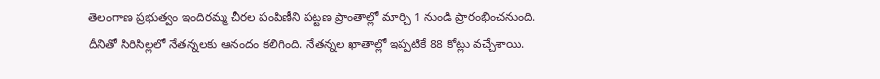తెలంగాణ ప్రభుత్వం ఇందిరమ్మ చీరల పంపిణీని పట్టణ ప్రాంతాల్లో మార్చి 1 నుండి ప్రారంభించనుంది. దీనితో సిరిసిల్లలో నేతన్నలకు ఆనందం కలిగింది. నేతన్నల ఖాతాల్లో ఇప్పటికే 88 కోట్లు వచ్చేశాయి.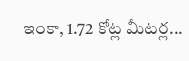ఇంకా, 1.72 కోట్ల మీటర్ల...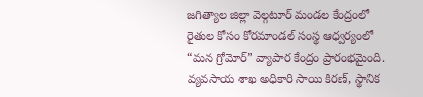జగిత్యాల జిల్లా వెల్గటూర్ మండల కేంద్రంలో రైతుల కోసం కోరమాండల్ సంస్థ ఆధ్వర్యంలో “మన గ్రోమోర్” వ్యాపార కేంద్రం ప్రారంభమైంది. వ్యవసాయ శాఖ అధికారి సాయి కిరణ్, స్థానిక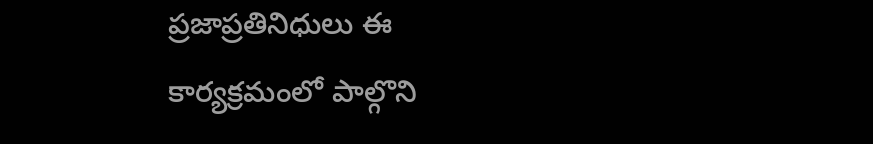ప్రజాప్రతినిధులు ఈ కార్యక్రమంలో పాల్గొని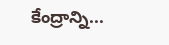కేంద్రాన్ని...